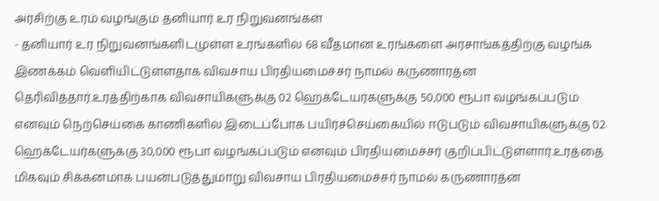அரசிற்கு உரம் வழங்கும் தனியார் உர நிறுவனங்கள்
- தனியார் உர நிறுவனங்களிடமுள்ள உரங்களில் 68 வீதமான உரங்களை அரசாங்கத்திற்கு வழங்க இணக்கம் வௌியிட்டுள்ளதாக விவசாய பிரதியமைச்சர் நாமல் கருணாரத்ன தெரிவித்தார்.உரத்திற்காக விவசாயிகளுக்கு 02 ஹெக்டேயர்களுக்கு 50,000 ரூபா வழங்கப்படும் எனவும் நெற்செய்கை காணிகளில் இடைப்போக பயிர்ச்செய்கையில் ஈடுபடும் விவசாயிகளுக்கு 02 ஹெக்டேயர்களுக்கு 30,000 ரூபா வழங்கப்படும் எனவும் பிரதியமைச்சர் குறிப்பிட்டுள்ளார்.உரத்தை மிகவும் சிக்கனமாக பயன்படுத்துமாறு விவசாய பிரதியமைச்சர் நாமல் கருணாரத்ன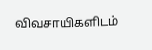விவசாயிகளிடம்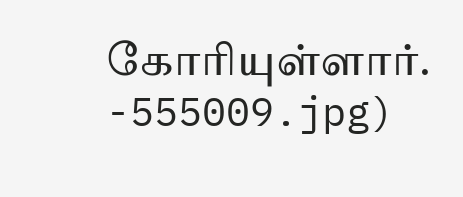கோரியுள்ளார்.
-555009.jpg)